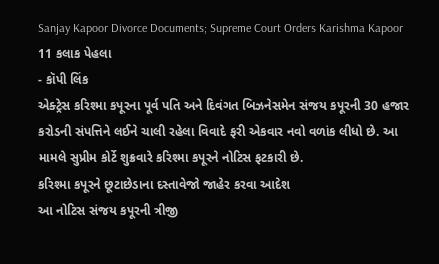Sanjay Kapoor Divorce Documents; Supreme Court Orders Karishma Kapoor
11 કલાક પેહલા
- કૉપી લિંક
એક્ટ્રેસ કરિશ્મા કપૂરના પૂર્વ પતિ અને દિવંગત બિઝનેસમેન સંજય કપૂરની 30 હજાર કરોડની સંપત્તિને લઈને ચાલી રહેલા વિવાદે ફરી એકવાર નવો વળાંક લીધો છે. આ મામલે સુપ્રીમ કોર્ટે શુક્રવારે કરિશ્મા કપૂરને નોટિસ ફટકારી છે.
કરિશ્મા કપૂરને છૂટાછેડાના દસ્તાવેજો જાહેર કરવા આદેશ
આ નોટિસ સંજય કપૂરની ત્રીજી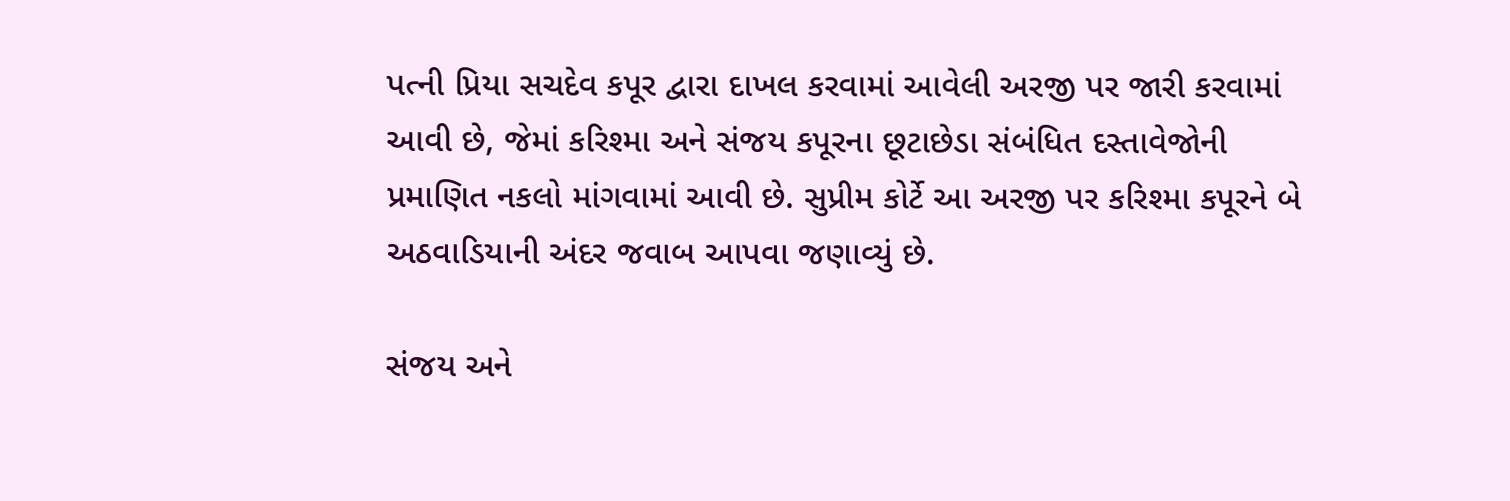પત્ની પ્રિયા સચદેવ કપૂર દ્વારા દાખલ કરવામાં આવેલી અરજી પર જારી કરવામાં આવી છે, જેમાં કરિશ્મા અને સંજય કપૂરના છૂટાછેડા સંબંધિત દસ્તાવેજોની પ્રમાણિત નકલો માંગવામાં આવી છે. સુપ્રીમ કોર્ટે આ અરજી પર કરિશ્મા કપૂરને બે અઠવાડિયાની અંદર જવાબ આપવા જણાવ્યું છે.

સંજય અને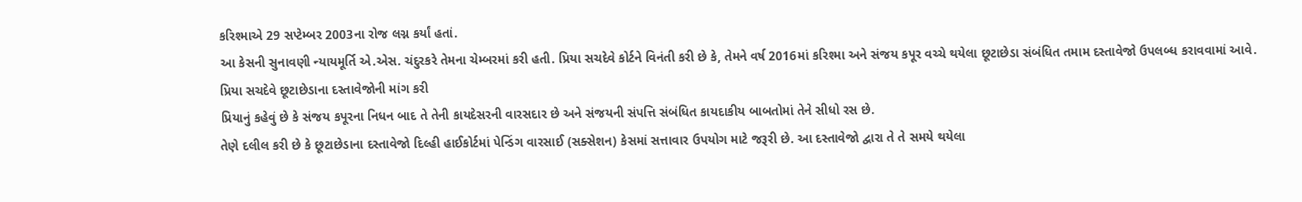કરિશ્માએ 29 સપ્ટેમ્બર 2003ના રોજ લગ્ન કર્યાં હતાં.
આ કેસની સુનાવણી ન્યાયમૂર્તિ એ.એસ. ચંદુરકરે તેમના ચેમ્બરમાં કરી હતી. પ્રિયા સચદેવે કોર્ટને વિનંતી કરી છે કે, તેમને વર્ષ 2016માં કરિશ્મા અને સંજય કપૂર વચ્ચે થયેલા છૂટાછેડા સંબંધિત તમામ દસ્તાવેજો ઉપલબ્ધ કરાવવામાં આવે.
પ્રિયા સચદેવે છૂટાછેડાના દસ્તાવેજોની માંગ કરી
પ્રિયાનું કહેવું છે કે સંજય કપૂરના નિધન બાદ તે તેની કાયદેસરની વારસદાર છે અને સંજયની સંપત્તિ સંબંધિત કાયદાકીય બાબતોમાં તેને સીધો રસ છે.
તેણે દલીલ કરી છે કે છૂટાછેડાના દસ્તાવેજો દિલ્હી હાઈકોર્ટમાં પેન્ડિંગ વારસાઈ (સક્સેશન) કેસમાં સત્તાવાર ઉપયોગ માટે જરૂરી છે. આ દસ્તાવેજો દ્વારા તે તે સમયે થયેલા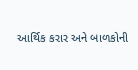આર્થિક કરાર અને બાળકોની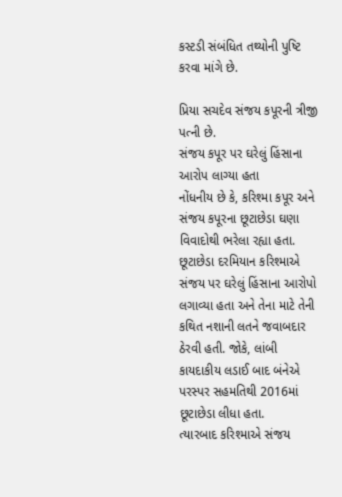કસ્ટડી સંબંધિત તથ્યોની પુષ્ટિ કરવા માંગે છે.

પ્રિયા સચદેવ સંજય કપૂરની ત્રીજી પત્ની છે.
સંજય કપૂર પર ઘરેલું હિંસાના આરોપ લાગ્યા હતા
નોંધનીય છે કે, કરિશ્મા કપૂર અને સંજય કપૂરના છૂટાછેડા ઘણા વિવાદોથી ભરેલા રહ્યા હતા. છૂટાછેડા દરમિયાન કરિશ્માએ સંજય પર ઘરેલું હિંસાના આરોપો લગાવ્યા હતા અને તેના માટે તેની કથિત નશાની લતને જવાબદાર ઠેરવી હતી. જોકે, લાંબી કાયદાકીય લડાઈ બાદ બંનેએ પરસ્પર સહમતિથી 2016માં છૂટાછેડા લીધા હતા.
ત્યારબાદ કરિશ્માએ સંજય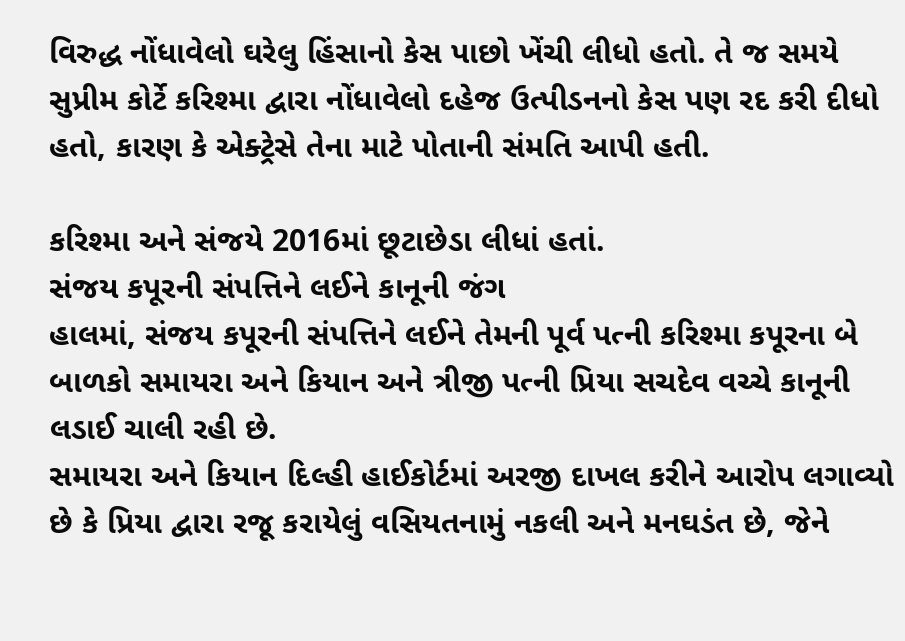વિરુદ્ધ નોંધાવેલો ઘરેલુ હિંસાનો કેસ પાછો ખેંચી લીધો હતો. તે જ સમયે સુપ્રીમ કોર્ટે કરિશ્મા દ્વારા નોંધાવેલો દહેજ ઉત્પીડનનો કેસ પણ રદ કરી દીધો હતો, કારણ કે એક્ટ્રેસે તેના માટે પોતાની સંમતિ આપી હતી.

કરિશ્મા અને સંજયે 2016માં છૂટાછેડા લીધાં હતાં.
સંજય કપૂરની સંપત્તિને લઈને કાનૂની જંગ
હાલમાં, સંજય કપૂરની સંપત્તિને લઈને તેમની પૂર્વ પત્ની કરિશ્મા કપૂરના બે બાળકો સમાયરા અને કિયાન અને ત્રીજી પત્ની પ્રિયા સચદેવ વચ્ચે કાનૂની લડાઈ ચાલી રહી છે.
સમાયરા અને કિયાન દિલ્હી હાઈકોર્ટમાં અરજી દાખલ કરીને આરોપ લગાવ્યો છે કે પ્રિયા દ્વારા રજૂ કરાયેલું વસિયતનામું નકલી અને મનઘડંત છે, જેને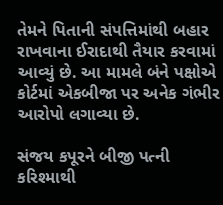તેમને પિતાની સંપત્તિમાંથી બહાર રાખવાના ઈરાદાથી તૈયાર કરવામાં આવ્યું છે. આ મામલે બંને પક્ષોએ કોર્ટમાં એકબીજા પર અનેક ગંભીર આરોપો લગાવ્યા છે.

સંજય કપૂરને બીજી પત્ની કરિશ્માથી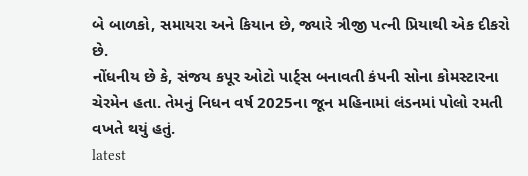બે બાળકો, સમાયરા અને કિયાન છે, જ્યારે ત્રીજી પત્ની પ્રિયાથી એક દીકરો છે.
નોંધનીય છે કે, સંજય કપૂર ઓટો પાર્ટ્સ બનાવતી કંપની સોના કોમસ્ટારના ચેરમેન હતા. તેમનું નિધન વર્ષ 2025ના જૂન મહિનામાં લંડનમાં પોલો રમતી વખતે થયું હતું.
latest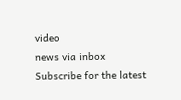video
news via inbox
Subscribe for the latest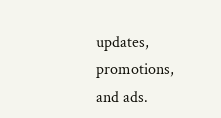updates, promotions, and ads.